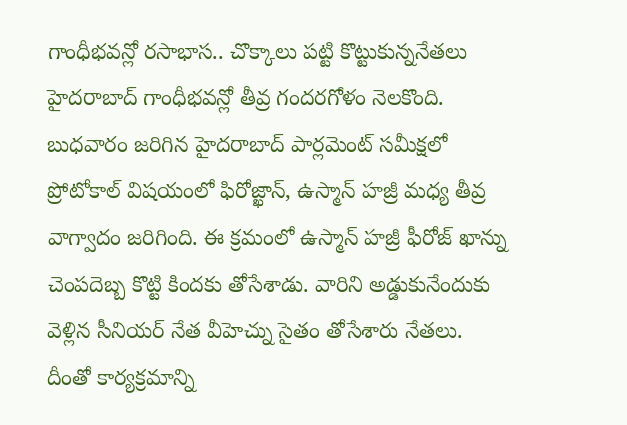గాంధీభవన్లో రసాభాస.. చొక్కాలు పట్టి కొట్టుకున్ననేతలు
హైదరాబాద్ గాంధీభవన్లో తీవ్ర గందరగోళం నెలకొంది. బుధవారం జరిగిన హైదరాబాద్ పార్లమెంట్ సమీక్షలో ప్రోటోకాల్ విషయంలో ఫిరోజ్ఖాన్, ఉస్మాన్ హజ్రీ మధ్య తీవ్ర వాగ్వాదం జరిగింది. ఈ క్రమంలో ఉస్మాన్ హజ్రీ ఫీరోజ్ ఖాన్ను చెంపదెబ్బ కొట్టి కిందకు తోసేశాడు. వారిని అడ్డుకునేందుకు వెళ్లిన సీనియర్ నేత వీహెచ్ను సైతం తోసేశారు నేతలు. దీంతో కార్యక్రమాన్ని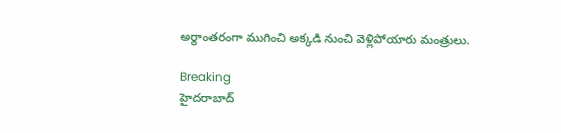అర్థాంతరంగా ముగించి అక్కడి నుంచి వెళ్లిపోయారు మంత్రులు.

Breaking
హైదరాబాద్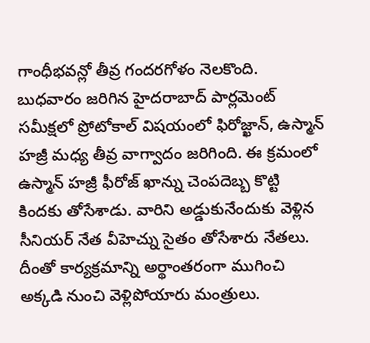గాంధీభవన్లో తీవ్ర గందరగోళం నెలకొంది. బుధవారం జరిగిన హైదరాబాద్ పార్లమెంట్ సమీక్షలో ప్రోటోకాల్ విషయంలో ఫిరోజ్ఖాన్, ఉస్మాన్ హజ్రీ మధ్య తీవ్ర వాగ్వాదం జరిగింది. ఈ క్రమంలో ఉస్మాన్ హజ్రీ ఫీరోజ్ ఖాన్ను చెంపదెబ్బ కొట్టి కిందకు తోసేశాడు. వారిని అడ్డుకునేందుకు వెళ్లిన సీనియర్ నేత వీహెచ్ను సైతం తోసేశారు నేతలు. దీంతో కార్యక్రమాన్ని అర్థాంతరంగా ముగించి అక్కడి నుంచి వెళ్లిపోయారు మంత్రులు.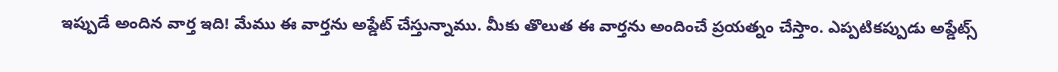ఇప్పుడే అందిన వార్త ఇది! మేము ఈ వార్తను అప్డేట్ చేస్తున్నాము. మీకు తొలుత ఈ వార్తను అందించే ప్రయత్నం చేస్తాం. ఎప్పటికప్పుడు అప్డేట్స్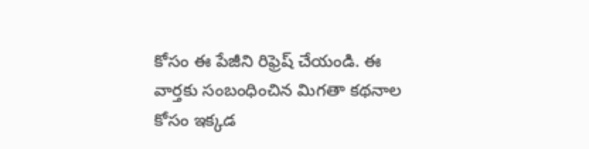కోసం ఈ పేజీని రిఫ్రెష్ చేయండి. ఈ వార్తకు సంబంధించిన మిగతా కథనాల కోసం ఇక్కడ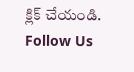క్లిక్ చేయండి.
Follow Us